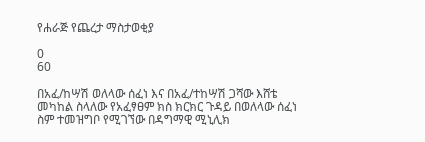የሐራጅ የጨረታ ማስታወቂያ

0
60

በአፈ/ከሣሽ ወለላው ሰፈነ እና በአፈ/ተከሣሽ ጋሻው እሸቴ መካከል ስላለው የአፈፃፀም ክስ ክርክር ጉዳይ በወለላው ሰፈነ ስም ተመዝግቦ የሚገኘው በዳግማዊ ሚኒሊክ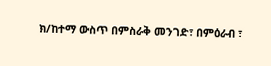ክ/ከተማ ውስጥ በምስራቅ መንገድ፣ በምዕራብ ፣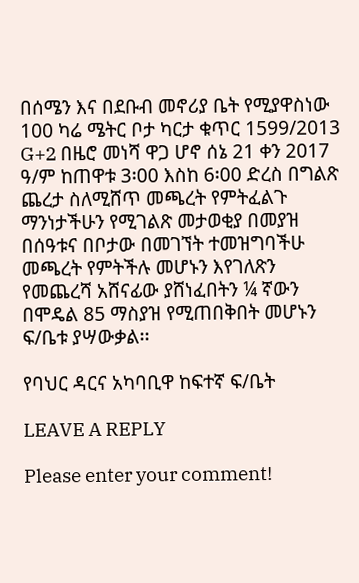በሰሜን እና በደቡብ መኖሪያ ቤት የሚያዋስነው 100 ካሬ ሜትር ቦታ ካርታ ቁጥር 1599/2013 G+2 በዜሮ መነሻ ዋጋ ሆኖ ሰኔ 21 ቀን 2017 ዓ/ም ከጠዋቱ 3፡00 እስከ 6፡00 ድረስ በግልጽ ጨረታ ስለሚሸጥ መጫረት የምትፈልጉ ማንነታችሁን የሚገልጽ መታወቂያ በመያዝ በሰዓቱና በቦታው በመገኘት ተመዝግባችሁ መጫረት የምትችሉ መሆኑን እየገለጽን የመጨረሻ አሸናፊው ያሸነፈበትን ¼ ኛውን በሞዴል 85 ማስያዝ የሚጠበቅበት መሆኑን ፍ/ቤቱ ያሣውቃል፡፡

የባህር ዳርና አካባቢዋ ከፍተኛ ፍ/ቤት

LEAVE A REPLY

Please enter your comment!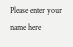Please enter your name here